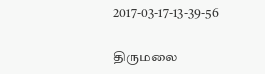2017-03-17-13-39-56

திருமலை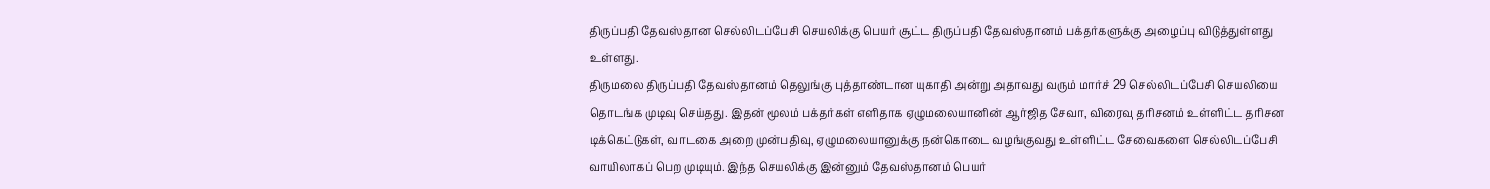திருப்பதி தேவஸ்தான செல்லிடப்பேசி செயலிக்கு பெயர் சூட்ட திருப்பதி தேவஸ்தானம் பக்தர்களுக்கு அழைப்பு விடுத்துள்ளது உள்ளது.
திருமலை திருப்பதி தேவஸ்தானம் தெலுங்கு புத்தாண்டான யுகாதி அன்று அதாவது வரும் மார்ச் 29 செல்லிடப்பேசி செயலியை தொடங்க முடிவு செய்தது. இதன் மூலம் பக்தர்கள் எளிதாக ஏழுமலையானின் ஆர்ஜித சேவா, விரைவு தரிசனம் உள்ளிட்ட தரிசன டிக்கெட்டுகள், வாடகை அறை முன்பதிவு, ஏழுமலையானுக்கு நன்கொடை வழங்குவது உள்ளிட்ட சேவைகளை செல்லிடப்பேசி வாயிலாகப் பெற முடியும். இந்த செயலிக்கு இன்னும் தேவஸ்தானம் பெயர்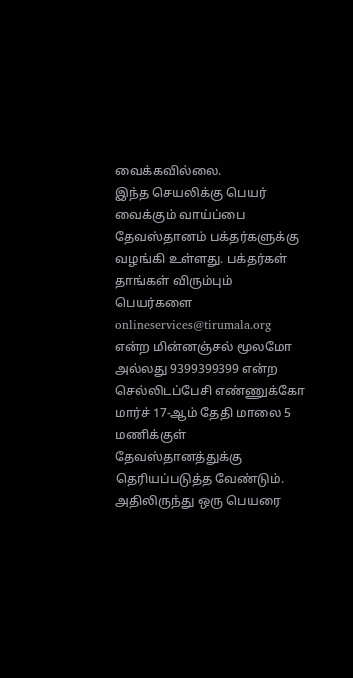வைக்கவில்லை.
இந்த செயலிக்கு பெயர் வைக்கும் வாய்ப்பை தேவஸ்தானம் பக்தர்களுக்கு வழங்கி உள்ளது. பக்தர்கள் தாங்கள் விரும்பும் பெயர்களை onlineservices@tirumala.org என்ற மின்னஞ்சல் மூலமோ அல்லது 9399399399 என்ற செல்லிடப்பேசி எண்ணுக்கோ மார்ச் 17-ஆம் தேதி மாலை 5 மணிக்குள் தேவஸ்தானத்துக்கு தெரியப்படுத்த வேண்டும்.
அதிலிருந்து ஒரு பெயரை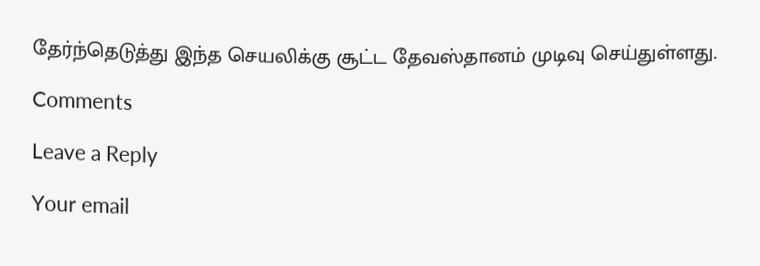தேர்ந்தெடுத்து இந்த செயலிக்கு சூட்ட தேவஸ்தானம் முடிவு செய்துள்ளது.

Comments

Leave a Reply

Your email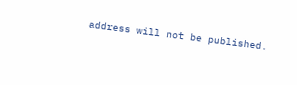address will not be published.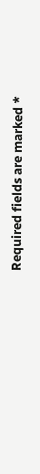Required fields are marked *